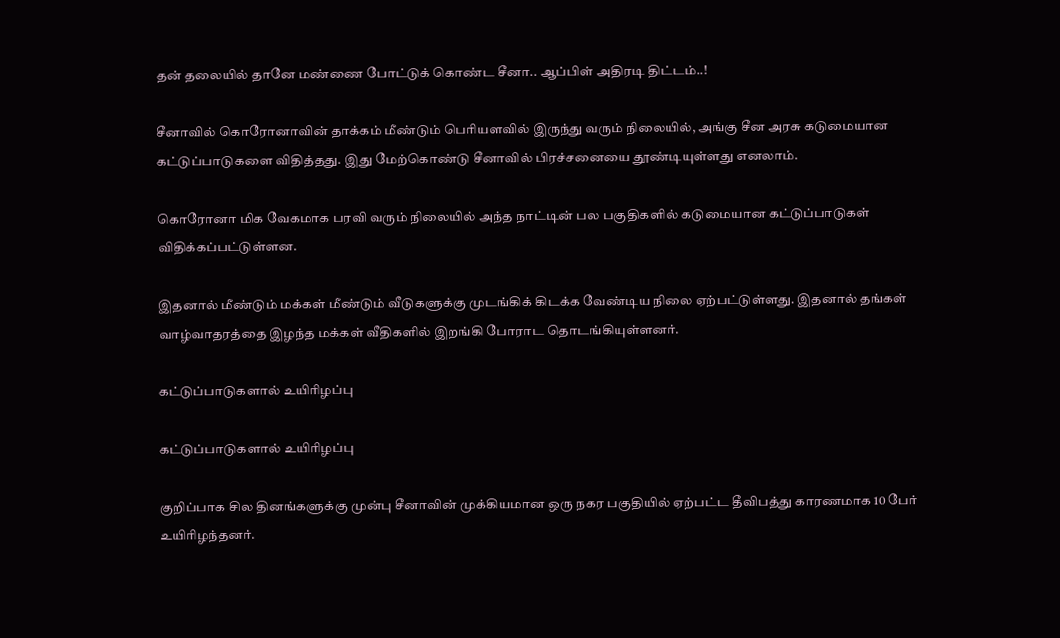தன் தலையில் தானே மண்ணை போட்டுக் கொண்ட சீனா.. ஆப்பிள் அதிரடி திட்டம்..!

சீனாவில் கொரோனாவின் தாக்கம் மீண்டும் பெரியளவில் இருந்து வரும் நிலையில், அங்கு சீன அரசு கடுமையான கட்டுப்பாடுகளை விதித்தது. இது மேற்கொண்டு சீனாவில் பிரச்சனையை தூண்டியுள்ளது எனலாம்.

கொரோனா மிக வேகமாக பரவி வரும் நிலையில் அந்த நாட்டின் பல பகுதிகளில் கடுமையான கட்டுப்பாடுகள் விதிக்கப்பட்டுள்ளன.

இதனால் மீண்டும் மக்கள் மீண்டும் வீடுகளுக்கு முடங்கிக் கிடக்க வேண்டிய நிலை ஏற்பட்டுள்ளது. இதனால் தங்கள் வாழ்வாதரத்தை இழந்த மக்கள் வீதிகளில் இறங்கி போராட தொடங்கியுள்ளனர்.

கட்டுப்பாடுகளால் உயிரிழப்பு

கட்டுப்பாடுகளால் உயிரிழப்பு

குறிப்பாக சில தினங்களுக்கு முன்பு சீனாவின் முக்கியமான ஒரு நகர பகுதியில் ஏற்பட்ட தீவிபத்து காரணமாக 10 பேர் உயிரிழந்தனர்.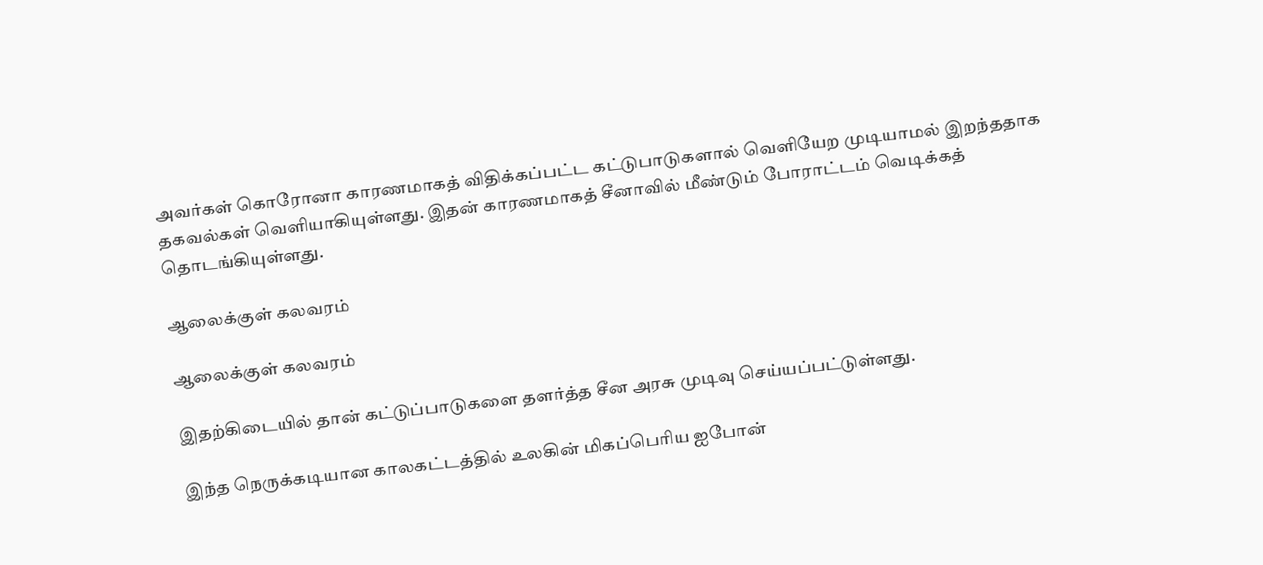அவர்கள் கொரோனா காரணமாகத் விதிக்கப்பட்ட கட்டுபாடுகளால் வெளியேற முடியாமல் இறந்ததாக தகவல்கள் வெளியாகியுள்ளது. இதன் காரணமாகத் சீனாவில் மீண்டும் போராட்டம் வெடிக்கத் தொடங்கியுள்ளது.

ஆலைக்குள் கலவரம்

ஆலைக்குள் கலவரம்

இதற்கிடையில் தான் கட்டுப்பாடுகளை தளர்த்த சீன அரசு முடிவு செய்யப்பட்டுள்ளது.

இந்த நெருக்கடியான காலகட்டத்தில் உலகின் மிகப்பெரிய ஐபோன்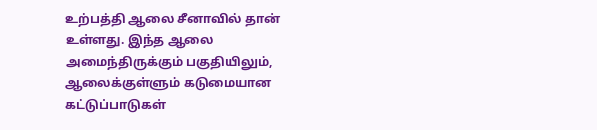உற்பத்தி ஆலை சீனாவில் தான் உள்ளது. இந்த ஆலை அமைந்திருக்கும் பகுதியிலும், ஆலைக்குள்ளும் கடுமையான கட்டுப்பாடுகள்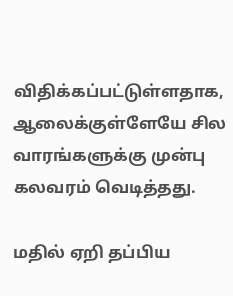விதிக்கப்பட்டுள்ளதாக, ஆலைக்குள்ளேயே சில வாரங்களுக்கு முன்பு கலவரம் வெடித்தது.

மதில் ஏறி தப்பிய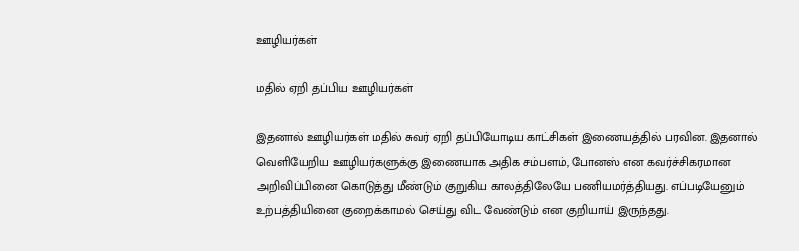ஊழியர்கள்

மதில் ஏறி தப்பிய ஊழியர்கள்

இதனால் ஊழியர்கள் மதில் சுவர் ஏறி தப்பியோடிய காட்சிகள் இணையத்தில் பரவின. இதனால் வெளியேறிய ஊழியர்களுக்கு இணையாக அதிக சம்பளம், போனஸ் என கவர்ச்சிகரமான அறிவிப்பினை கொடுத்து மீண்டும் குறுகிய காலத்திலேயே பணியமர்த்தியது. எப்படியேனும் உற்பத்தியினை குறைக்காமல் செய்து விட வேண்டும் என குறியாய் இருந்தது.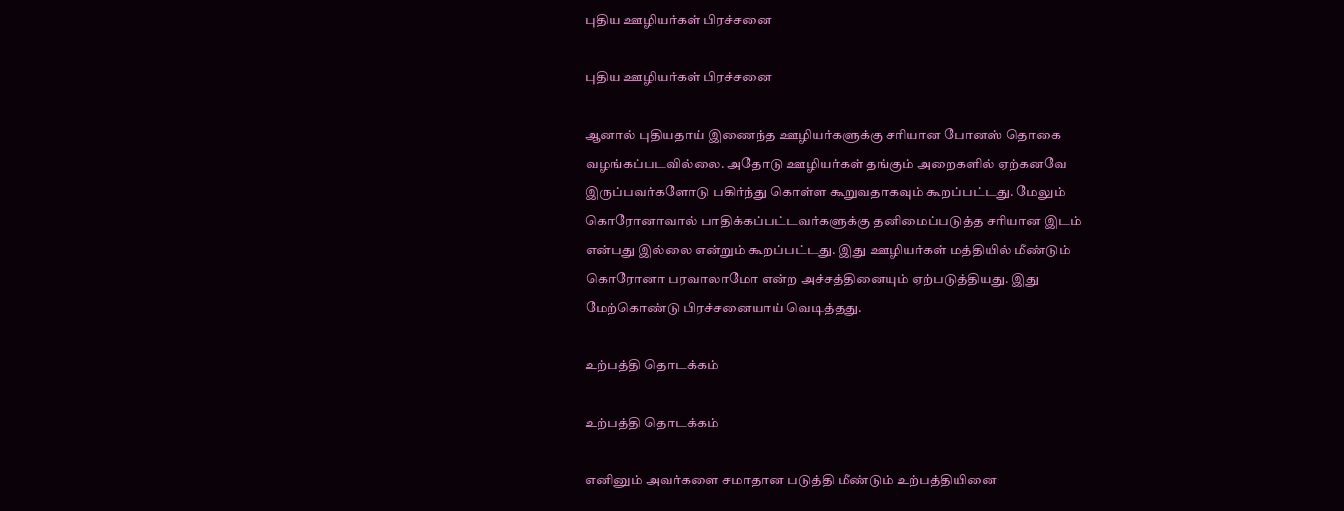புதிய ஊழியர்கள் பிரச்சனை

புதிய ஊழியர்கள் பிரச்சனை

ஆனால் புதியதாய் இணைந்த ஊழியர்களுக்கு சரியான போனஸ் தொகை வழங்கப்படவில்லை. அதோடு ஊழியர்கள் தங்கும் அறைகளில் ஏற்கனவே இருப்பவர்களோடு பகிர்ந்து கொள்ள கூறுவதாகவும் கூறப்பட்டது. மேலும் கொரோனாவால் பாதிக்கப்பட்டவர்களுக்கு தனிமைப்படுத்த சரியான இடம் என்பது இல்லை என்றும் கூறப்பட்டது. இது ஊழியர்கள் மத்தியில் மீண்டும் கொரோனா பரவாலாமோ என்ற அச்சத்தினையும் ஏற்படுத்தியது. இது மேற்கொண்டு பிரச்சனையாய் வெடித்தது.

உற்பத்தி தொடக்கம்

உற்பத்தி தொடக்கம்

எனினும் அவர்களை சமாதான படுத்தி மீண்டும் உற்பத்தியினை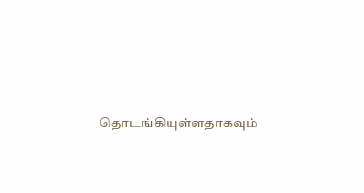தொடங்கியுள்ளதாகவும்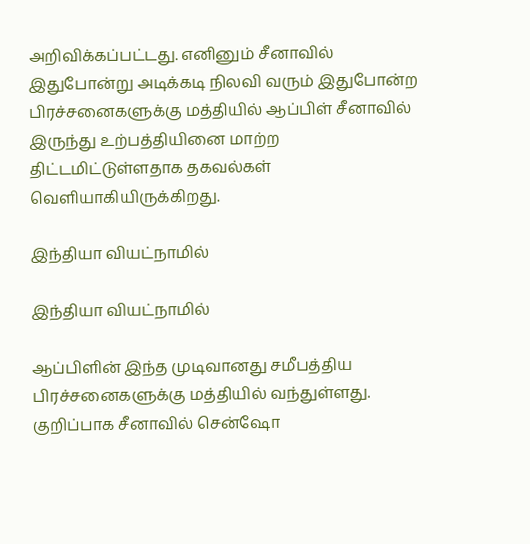அறிவிக்கப்பட்டது. எனினும் சீனாவில் இதுபோன்று அடிக்கடி நிலவி வரும் இதுபோன்ற பிரச்சனைகளுக்கு மத்தியில் ஆப்பிள் சீனாவில் இருந்து உற்பத்தியினை மாற்ற திட்டமிட்டுள்ளதாக தகவல்கள் வெளியாகியிருக்கிறது.

இந்தியா வியட்நாமில்

இந்தியா வியட்நாமில்

ஆப்பிளின் இந்த முடிவானது சமீபத்திய பிரச்சனைகளுக்கு மத்தியில் வந்துள்ளது. குறிப்பாக சீனாவில் சென்ஷோ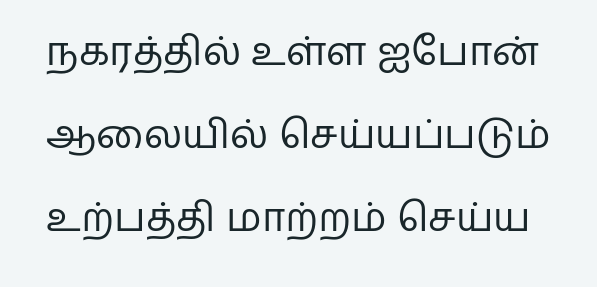நகரத்தில் உள்ள ஐபோன் ஆலையில் செய்யப்படும் உற்பத்தி மாற்றம் செய்ய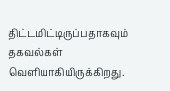திட்டமிட்டிருப்பதாகவும் தகவல்கள் வெளியாகியிருக்கிறது.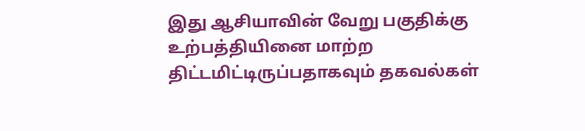இது ஆசியாவின் வேறு பகுதிக்கு உற்பத்தியினை மாற்ற திட்டமிட்டிருப்பதாகவும் தகவல்கள்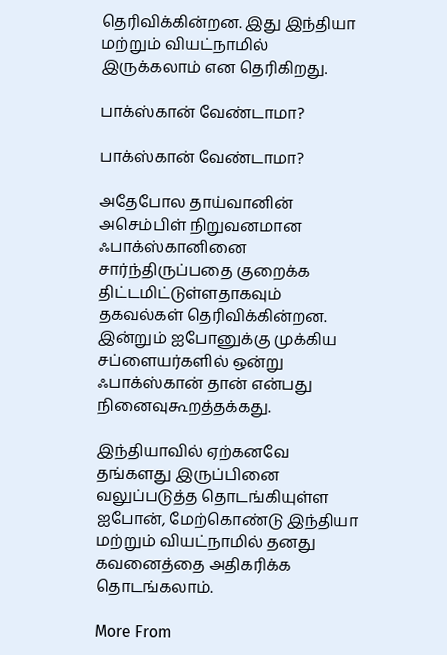தெரிவிக்கின்றன. இது இந்தியா மற்றும் வியட்நாமில் இருக்கலாம் என தெரிகிறது.

பாக்ஸ்கான் வேண்டாமா?

பாக்ஸ்கான் வேண்டாமா?

அதேபோல தாய்வானின் அசெம்பிள் நிறுவனமான ஃபாக்ஸ்கானினை சார்ந்திருப்பதை குறைக்க திட்டமிட்டுள்ளதாகவும் தகவல்கள் தெரிவிக்கின்றன. இன்றும் ஐபோனுக்கு முக்கிய சப்ளையர்களில் ஒன்று ஃபாக்ஸ்கான் தான் என்பது நினைவுகூறத்தக்கது.

இந்தியாவில் ஏற்கனவே தங்களது இருப்பினை வலுப்படுத்த தொடங்கியுள்ள ஐபோன், மேற்கொண்டு இந்தியா மற்றும் வியட்நாமில் தனது கவனைத்தை அதிகரிக்க தொடங்கலாம்.

More From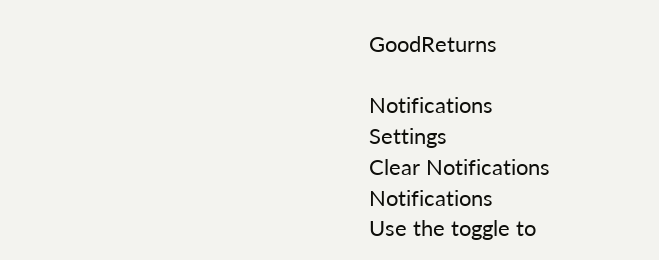GoodReturns

Notifications
Settings
Clear Notifications
Notifications
Use the toggle to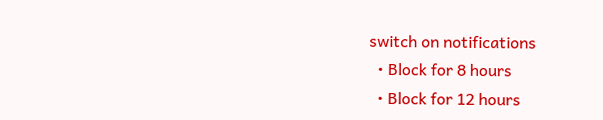switch on notifications
  • Block for 8 hours
  • Block for 12 hours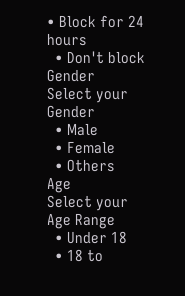• Block for 24 hours
  • Don't block
Gender
Select your Gender
  • Male
  • Female
  • Others
Age
Select your Age Range
  • Under 18
  • 18 to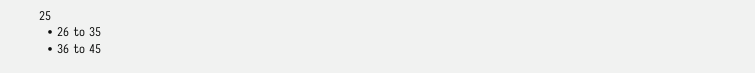25
  • 26 to 35
  • 36 to 45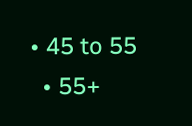• 45 to 55
  • 55+